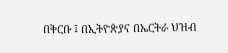በቅርቡ ፤ በኢትዮጵያና በኤርትራ ህዝብ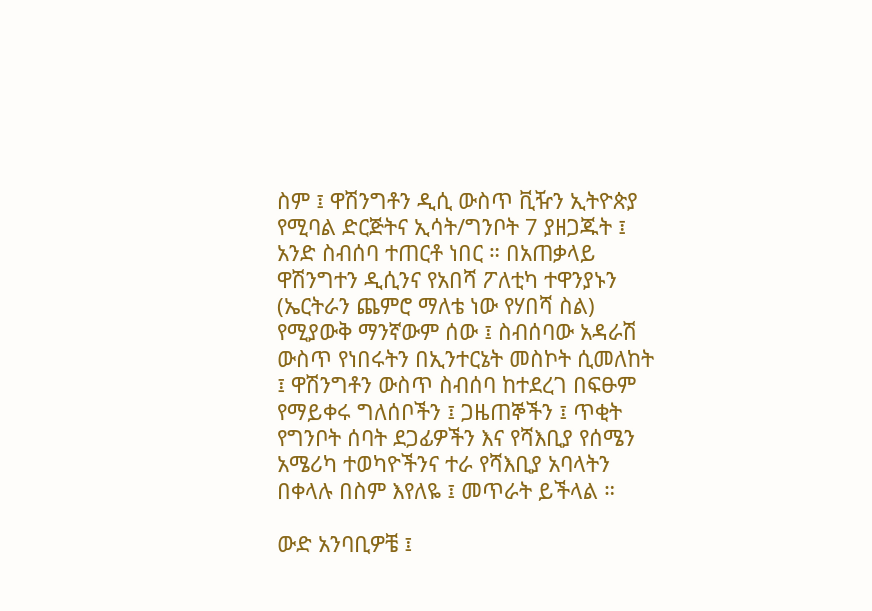ስም ፤ ዋሽንግቶን ዲሲ ውስጥ ቪዥን ኢትዮጵያ የሚባል ድርጅትና ኢሳት/ግንቦት 7 ያዘጋጁት ፤ አንድ ስብሰባ ተጠርቶ ነበር ። በአጠቃላይ ዋሽንግተን ዲሲንና የአበሻ ፖለቲካ ተዋንያኑን (ኤርትራን ጨምሮ ማለቴ ነው የሃበሻ ስል) የሚያውቅ ማንኛውም ሰው ፤ ስብሰባው አዳራሽ ውስጥ የነበሩትን በኢንተርኔት መስኮት ሲመለከት ፤ ዋሽንግቶን ውስጥ ስብሰባ ከተደረገ በፍፁም የማይቀሩ ግለሰቦችን ፤ ጋዜጠኞችን ፤ ጥቂት የግንቦት ሰባት ደጋፊዎችን እና የሻእቢያ የሰሜን አሜሪካ ተወካዮችንና ተራ የሻእቢያ አባላትን በቀላሉ በስም እየለዬ ፤ መጥራት ይችላል ።

ውድ አንባቢዎቼ ፤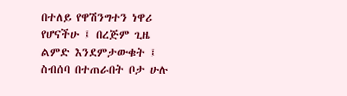በተለይ የዋሽንግተን ነዋሪ የሆናችሁ ፤ በረጅም ጊዜ ልምድ እንደምታውቁት ፤ ስብሰባ በተጠራበት ቦታ ሁሉ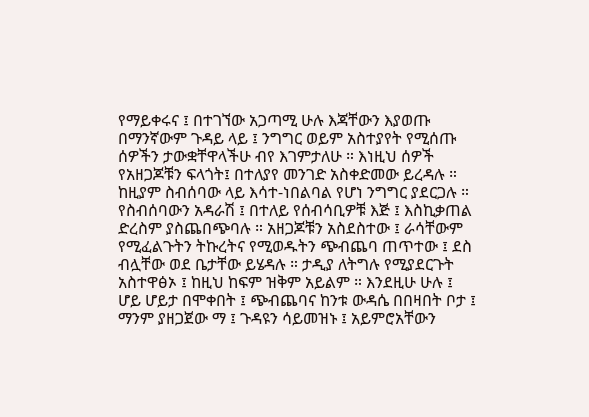የማይቀሩና ፤ በተገኘው አጋጣሚ ሁሉ እጃቸውን እያወጡ በማንኛውም ጉዳይ ላይ ፤ ንግግር ወይም አስተያየት የሚሰጡ ሰዎችን ታውቋቸዋላችሁ ብየ እገምታለሁ ። እነዚህ ሰዎች የአዘጋጆቹን ፍላጎት፤ በተለያየ መንገድ አስቀድመው ይረዳሉ ። ከዚያም ስብሰባው ላይ እሳተ-ነበልባል የሆነ ንግግር ያደርጋሉ ። የስብሰባውን አዳራሽ ፤ በተለይ የሰብሳቢዎቹ እጅ ፤ እስኪቃጠል ድረስም ያስጨበጭባሉ ። አዘጋጆቹን አስደስተው ፤ ራሳቸውም የሚፈልጉትን ትኩረትና የሚወዱትን ጭብጨባ ጠጥተው ፤ ደስ ብሏቸው ወደ ቤታቸው ይሄዳሉ ። ታዲያ ለትግሉ የሚያደርጉት አስተዋፅኦ ፤ ከዚህ ከፍም ዝቅም አይልም ። እንደዚሁ ሁሉ ፤ ሆይ ሆይታ በሞቀበት ፤ ጭብጨባና ከንቱ ውዳሴ በበዛበት ቦታ ፤ ማንም ያዘጋጀው ማ ፤ ጉዳዩን ሳይመዝኑ ፤ አይምሮአቸውን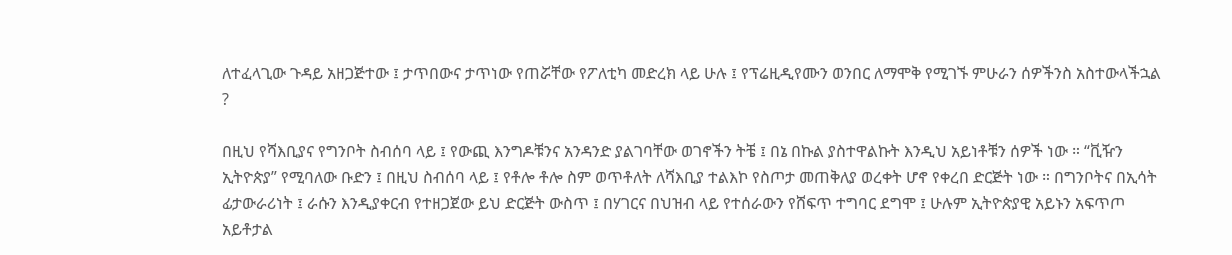ለተፈላጊው ጉዳይ አዘጋጅተው ፤ ታጥበውና ታጥነው የጠሯቸው የፖለቲካ መድረክ ላይ ሁሉ ፤ የፕሬዚዲየሙን ወንበር ለማሞቅ የሚገኙ ምሁራን ሰዎችንስ አስተውላችኋል ?

በዚህ የሻእቢያና የግንቦት ስብሰባ ላይ ፤ የውጪ እንግዶቹንና አንዳንድ ያልገባቸው ወገኖችን ትቼ ፤ በኔ በኩል ያስተዋልኩት እንዲህ አይነቶቹን ሰዎች ነው ። “ቪዥን ኢትዮጵያ” የሚባለው ቡድን ፤ በዚህ ስብሰባ ላይ ፤ የቶሎ ቶሎ ስም ወጥቶለት ለሻእቢያ ተልእኮ የስጦታ መጠቅለያ ወረቀት ሆኖ የቀረበ ድርጅት ነው ። በግንቦትና በኢሳት ፊታውራሪነት ፤ ራሱን እንዲያቀርብ የተዘጋጀው ይህ ድርጅት ውስጥ ፤ በሃገርና በህዝብ ላይ የተሰራውን የሸፍጥ ተግባር ደግሞ ፤ ሁሉም ኢትዮጵያዊ አይኑን አፍጥጦ አይቶታል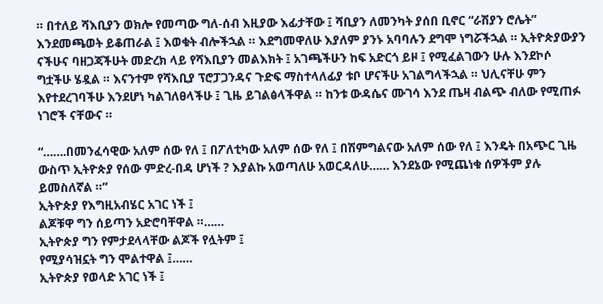። በተለይ ሻእቢያን ወክሎ የመጣው ግለ-ሰብ እዚያው እፊታቸው ፤ ሻቢያን ለመንካት ያሰበ ቢኖር “ራሽያን ሮሌት” እንደመጫወት ይቆጠራል ፤ እወቁት ብሎችኋል ። እደግመዋለሁ እያለም ያንኑ አባባሉን ደግሞ ነግሯችኋል ። ኢትዮጵያውያን ናችሁና ባዘጋጃችሁት መድረክ ላይ የሻእቢያን መልእክት ፤ አገጫችሁን ከፍ አድርጎ ይዞ ፤ የሚፈልገውን ሁሉ እንደኮሶ ግቷችሁ ሄዷል ። እናንተም የሻእቢያ ፕሮፓጋንዳና ጉድፍ ማስተላለፊያ ቱቦ ሆናችሁ አገልግላችኋል ። ህሊናቸሁ ምን እየተደረገባችሁ እንደሆነ ካልገለፀላችሁ ፤ ጊዜ ይገልፅላችዋል ። ከንቱ ውዳሴና ሙገሳ እንደ ጤዛ ብልጭ ብለው የሚጠፉ ነገሮች ናቸውና ።

“…….በመንፈሳዊው አለም ሰው የለ ፤ በፖለቲካው አለም ሰው የለ ፤ በሽምግልናው አለም ሰው የለ ፤ እንዴት በአጭር ጊዜ ውስጥ ኢትዮጵያ የሰው ምድረ-በዳ ሆነች ? እያልኩ አወጣለሁ አወርዳለሁ…… እንደኔው የሚጨነቁ ሰዎችም ያሉ ይመስለኛል ።”
ኢትዮጵያ የእግዚአብሄር አገር ነች ፤
ልጆቹዋ ግን ሰይጣን አድሮባቸዋል ።……
ኢትዮጵያ ግን የምታደላላቸው ልጆች የሏትም ፤
የሚያሳዝኗት ግን ሞልተዋል ፤……
ኢትዮጵያ የወላድ አገር ነች ፤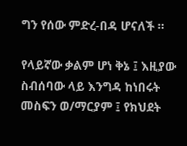ግን የሰው ምድረ-በዳ ሆናለች ።

የላይኛው ቃልም ሆነ ቅኔ ፤ እዚያው ስብሰባው ላይ እንግዳ ከነበሩት መስፍን ወ/ማርያም ፤ የክህደት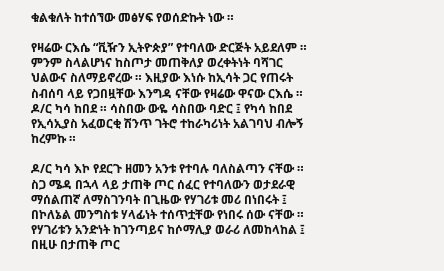ቁልቁለት ከተሰኘው መፅሃፍ የወሰድኩት ነው ።

የዛሬው ርእሴ “ቪዥን ኢትዮጵያ” የተባለው ድርጅት አይደለም ። ምንም ስላልሆነና ከስጦታ መጠቅለያ ወረቀትነት ባሻገር ህልውና ስለማይኖረው ። እዚያው እነሱ ከኢሳት ጋር የጠሩት ስብሰባ ላይ የጋበዟቸው እንግዳ ናቸው የዛሬው ዋናው ርእሴ ። ዶ/ር ካሳ ከበደ ። ሳስበው ውዬ ሳስበው ባድር ፤ የካሳ ከበደ የኢሳኢያስ አፈወርቂ ሽንጥ ገትሮ ተከራካሪነት አልገባህ ብሎኝ ከረምኩ ።

ዶ/ር ካሳ እኮ የደርጉ ዘመን አንቱ የተባሉ ባለስልጣን ናቸው ። ስጋ ሜዳ በኋላ ላይ ታጠቅ ጦር ሰፈር የተባለውን ወታደራዊ ማሰልጠኛ ለማስገንባት በጊዜው የሃገሪቱ መሪ በነበሩት ፤ በኮለኔል መንግስቱ ሃላፊነት ተሰጥቷቸው የነበሩ ሰው ናቸው ። የሃገሪቱን አንድነት ከገንጣይና ከሶማሊያ ወራሪ ለመከላከል ፤ በዚሁ በታጠቅ ጦር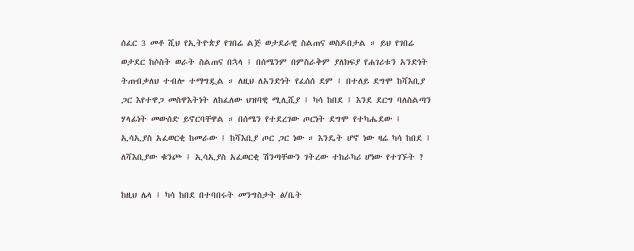ሰፈር 3 መቶ ሺህ የኢትዮጵያ የገበሬ ልጅ ወታደራዊ ስልጠና ወስዶበታል ። ይህ የገበሬ ወታደር ከሶስት ወራት ስልጠና በኋላ ፤ በሰሜንም በምስራቅም ያለክፍያ የሐገሪቱን አንድነት ትጠብቃለህ ተብሎ ተማግዷል ። ለዚህ ለአንድነት የፈሰሰ ደም ፤ በተለይ ደግሞ ከሻእቢያ ጋር እየተዋጋ መስዋእትነት ለከፈለው ህዝባዊ ሚሊሺያ ፤ ካሳ ከበደ ፤ እንደ ደርግ ባለስልጣን ሃላፊነት መውሰድ ይኖርባቸዋል ። በሰሜን የተደረገው ጦርነት ደግሞ የተካሔደው ፤ ኢሳኢያስ አፈወርቂ ከመራው ፤ ከሻእቢያ ጦር ጋር ነው ። እንዴት ሆኖ ነው ዛሬ ካሳ ከበደ ፤ ለሻእቢያው ቁንጮ ፤ ኢሳኢያስ አፈወርቂ ሽንጣቸውን ገትረው ተከራካሪ ሆነው የተገኙት ?

ከዚህ ሌላ ፤ ካሳ ከበደ በተባበሩት መንግስታት ፅ/ቤት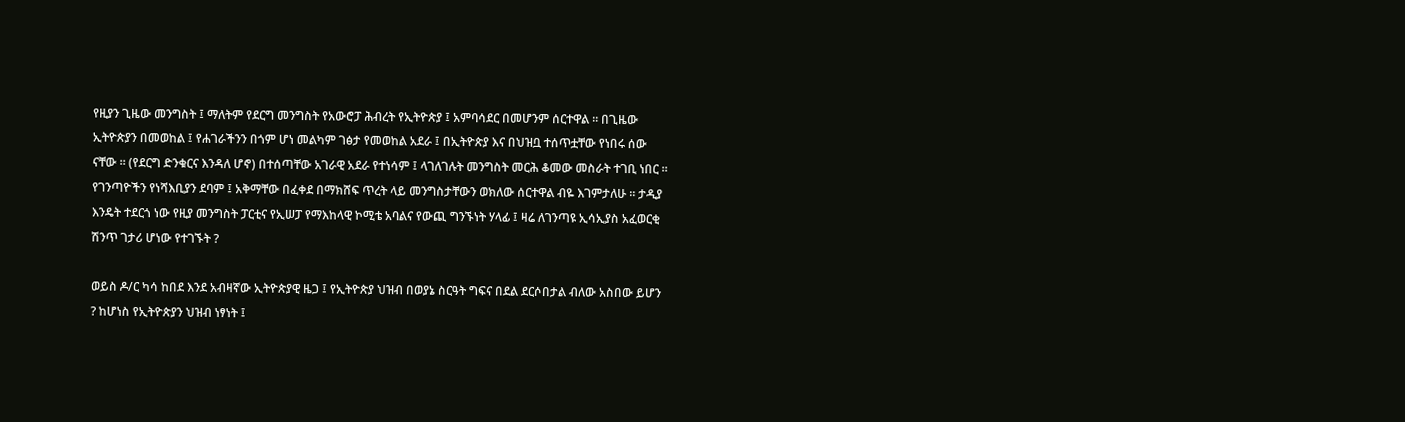የዚያን ጊዜው መንግስት ፤ ማለትም የደርግ መንግስት የአውሮፓ ሕብረት የኢትዮጵያ ፤ አምባሳደር በመሆንም ሰርተዋል ። በጊዜው ኢትዮጵያን በመወከል ፤ የሐገራችንን በጎም ሆነ መልካም ገፅታ የመወከል አደራ ፤ በኢትዮጵያ እና በህዝቧ ተሰጥቷቸው የነበሩ ሰው ናቸው ። (የደርግ ድንቁርና እንዳለ ሆኖ) በተሰጣቸው አገራዊ አደራ የተነሳም ፤ ላገለገሉት መንግስት መርሕ ቆመው መስራት ተገቢ ነበር ። የገንጣዮችን የነሻእቢያን ደባም ፤ አቅማቸው በፈቀደ በማክሸፍ ጥረት ላይ መንግስታቸውን ወክለው ሰርተዋል ብዬ እገምታለሁ ። ታዲያ እንዴት ተደርጎ ነው የዚያ መንግስት ፓርቲና የኢሠፓ የማእከላዊ ኮሚቴ አባልና የውጪ ግንኙነት ሃላፊ ፤ ዛሬ ለገንጣዩ ኢሳኢያስ አፈወርቂ ሽንጥ ገታሪ ሆነው የተገኙት ?

ወይስ ዶ/ር ካሳ ከበደ እንደ አብዛኛው ኢትዮጵያዊ ዜጋ ፤ የኢትዮጵያ ህዝብ በወያኔ ስርዓት ግፍና በደል ደርሶበታል ብለው አስበው ይሆን ? ከሆነስ የኢትዮጵያን ህዝብ ነፃነት ፤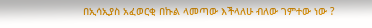በኢሳኢያስ አፈወርቂ በኩል ላመጣው እችላለሁ ብለው ገምተው ነው ?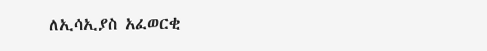ለኢሳኢያስ አፈወርቂ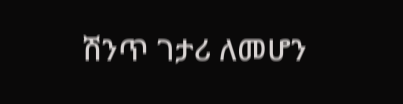ሽንጥ ገታሪ ለመሆን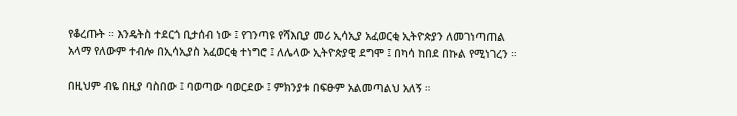የቆረጡት ። እንዴትስ ተደርጎ ቢታሰብ ነው ፤ የገንጣዩ የሻእቢያ መሪ ኢሳኢያ አፈወርቂ ኢትዮጵያን ለመገነጣጠል አላማ የለውም ተብሎ በኢሳኢያስ አፈወርቂ ተነግሮ ፤ ለሌላው ኢትዮጵያዊ ደግሞ ፤ በካሳ ከበደ በኩል የሚነገረን ።

በዚህም ብዬ በዚያ ባስበው ፤ ባወጣው ባወርደው ፤ ምክንያቱ በፍፁም አልመጣልህ አለኝ ።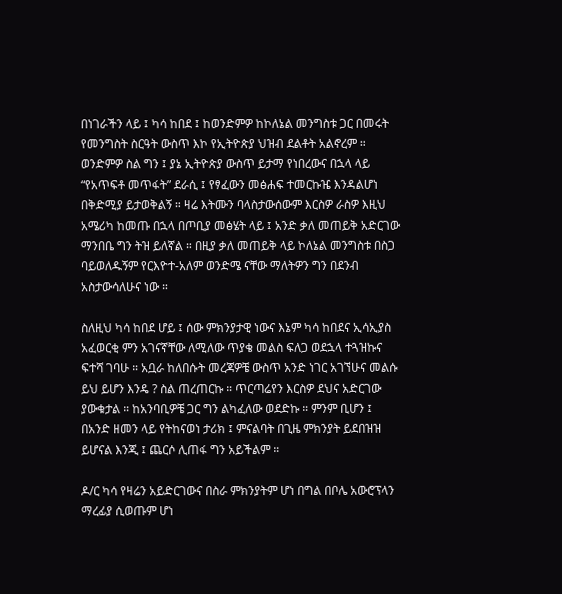በነገራችን ላይ ፤ ካሳ ከበደ ፤ ከወንድምዎ ከኮለኔል መንግስቱ ጋር በመሩት የመንግስት ስርዓት ውስጥ እኮ የኢትዮጵያ ህዝብ ደልቶት አልኖረም ። ወንድምዎ ስል ግን ፤ ያኔ ኢትዮጵያ ውስጥ ይታማ የነበረውና በኋላ ላይ “የአጥፍቶ መጥፋት” ደራሲ ፤ የፃፈውን መፅሐፍ ተመርኩዤ እንዳልሆነ በቅድሚያ ይታወቅልኝ ። ዛሬ እትሙን ባላስታውሰውም እርስዎ ራስዎ እዚህ አሜሪካ ከመጡ በኋላ በጦቢያ መፅሄት ላይ ፤ አንድ ቃለ መጠይቅ አድርገው ማንበቤ ግን ትዝ ይለኛል ። በዚያ ቃለ መጠይቅ ላይ ኮለኔል መንግስቱ በስጋ ባይወለዱኝም የርእዮተ-አለም ወንድሜ ናቸው ማለትዎን ግን በደንብ አስታውሳለሁና ነው ።

ስለዚህ ካሳ ከበደ ሆይ ፤ ሰው ምክንያታዊ ነውና እኔም ካሳ ከበደና ኢሳኢያስ አፈወርቂ ምን አገናኛቸው ለሚለው ጥያቄ መልስ ፍለጋ ወደኋላ ተጓዝኩና ፍተሻ ገባሁ ። አቧራ ከለበሱት መረጃዎቼ ውስጥ አንድ ነገር አገኘሁና መልሱ ይህ ይሆን እንዴ ? ስል ጠረጠርኩ ። ጥርጣሬየን እርስዎ ደህና አድርገው ያውቁታል ። ከአንባቢዎቼ ጋር ግን ልካፈለው ወደድኩ ። ምንም ቢሆን ፤ በአንድ ዘመን ላይ የትከናወነ ታሪክ ፤ ምናልባት በጊዜ ምክንያት ይደበዝዝ ይሆናል እንጂ ፤ ጨርሶ ሊጠፋ ግን አይችልም ።

ዶ/ር ካሳ የዛሬን አይድርገውና በስራ ምክንያትም ሆነ በግል በቦሌ አውሮፕላን ማረፊያ ሲወጡም ሆነ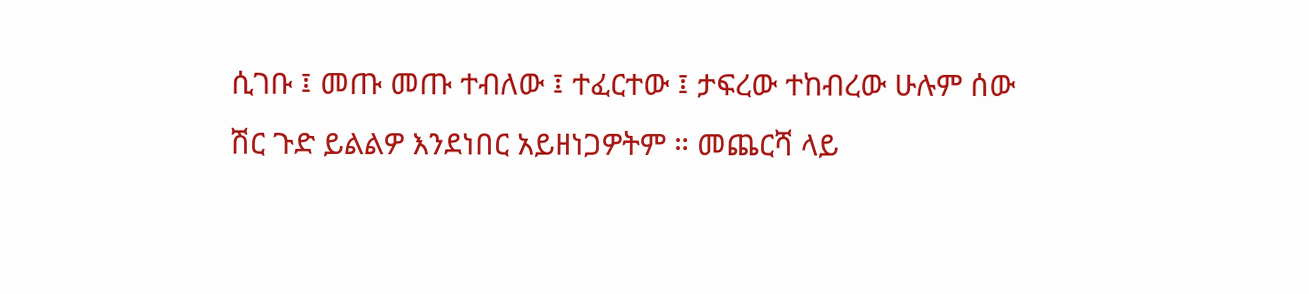ሲገቡ ፤ መጡ መጡ ተብለው ፤ ተፈርተው ፤ ታፍረው ተከብረው ሁሉም ሰው ሽር ጉድ ይልልዎ እንደነበር አይዘነጋዎትም ። መጨርሻ ላይ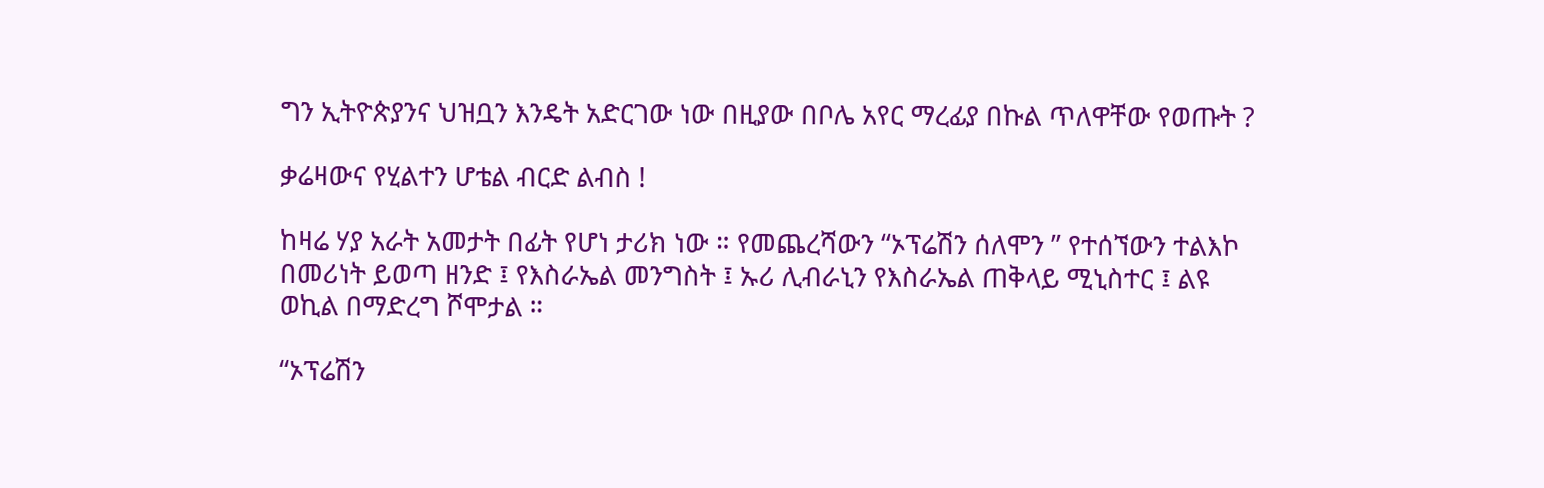ግን ኢትዮጵያንና ህዝቧን እንዴት አድርገው ነው በዚያው በቦሌ አየር ማረፊያ በኩል ጥለዋቸው የወጡት ?

ቃሬዛውና የሂልተን ሆቴል ብርድ ልብስ !

ከዛሬ ሃያ አራት አመታት በፊት የሆነ ታሪክ ነው ። የመጨረሻውን “ኦፕሬሽን ሰለሞን ” የተሰኘውን ተልእኮ በመሪነት ይወጣ ዘንድ ፤ የእስራኤል መንግስት ፤ ኡሪ ሊብራኒን የእስራኤል ጠቅላይ ሚኒስተር ፤ ልዩ ወኪል በማድረግ ሾሞታል ።

“ኦፕሬሽን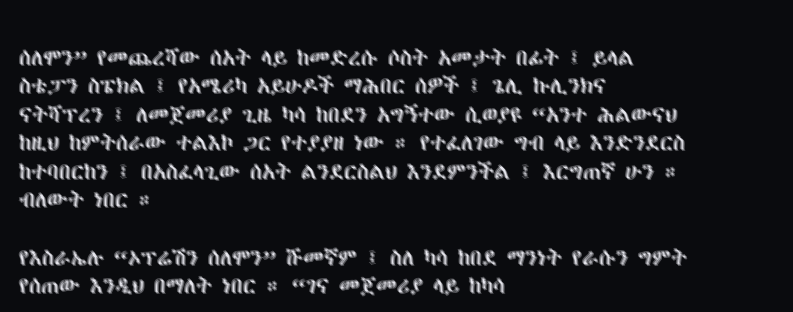ሰለሞን” የመጨረሻው ሰአት ላይ ከመድረሱ ሶስት አመታት በፊት ፤ ይላል ስቴፓን ስፔክል ፤ የአሜሪካ አይሁዶች ማሕበር ሰዎች ፤ ጌሊ ኩሊንክና ናትሻፕረን ፤ ለመጀመሪያ ጊዜ ካሳ ከበደን አግኝተው ሲወያዩ “አንተ ሕልውናህ ከዚህ ከምትሰራው ተልእኮ ጋር የተያያዘ ነው ። የተፈለገው ግብ ላይ እንድንደርስ ከተባበርከን ፤ በአስፈላጊው ሰአት ልንደርስልህ እንደምንችል ፤ እርግጠኛ ሁን ። ብለውት ነበር ።

የእስራኤሉ “ኦፕሬሽን ሰለሞን” ሹመኛም ፤ ስለ ካሳ ከበደ ማንነት የራሱን ግምት የሰጠው እንዲህ በማለት ነበር ። “ገና መጀመሪያ ላይ ከካሳ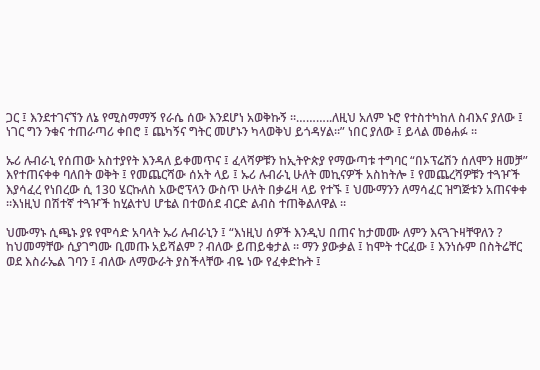ጋር ፤ እንደተገናኘን ለኔ የሚስማማኝ የራሴ ሰው እንደሆነ አወቅኩኝ ።………..ለዚህ አለም ኑሮ የተስተካከለ ስብእና ያለው ፤ ነገር ግን ንቁና ተጠራጣሪ ቀበሮ ፤ ጨካኝና ግትር መሆኑን ካላወቅህ ይጎዳሃል።” ነበር ያለው ፤ ይላል መፅሐፉ ።

ኡሪ ሉብራኒ የሰጠው አስተያየት እንዳለ ይቀመጥና ፤ ፈላሻዎቹን ከኢትዮጵያ የማውጣቱ ተግባር “በኦፕሬሽን ሰለሞን ዘመቻ” እየተጠናቀቀ ባለበት ወቅት ፤ የመጨርሻው ሰአት ላይ ፤ ኡሪ ሉብራኒ ሁለት መኪናዎች አስከትሎ ፤ የመጨረሻዎቹን ተጓዦች እያሳፈረ የነበረው ሲ 130 ሄርኩለስ አውሮፕላን ውስጥ ሁለት በቃሬዛ ላይ የተኙ ፤ ህሙማንን ለማሳፈር ዝግጅቱን አጠናቀቀ ።እነዚህ በሽተኛ ተጓዦች ከሂልተህ ሆቴል በተወሰደ ብርድ ልብስ ተጠቅልለዋል ።

ህሙማኑ ሲጫኑ ያዩ የሞሳድ አባላት ኡሪ ሉብራኒን ፤ “እነዚህ ሰዎች እንዲህ በጠና ከታመሙ ለምን እናጓጉዛቸዋለን ? ከህመማቸው ሲያገግሙ ቢመጡ አይሻልም ? ብለው ይጠይቁታል ። ማን ያውቃል ፤ ከሞት ተርፈው ፤ እንነሱም በስትሬቸር ወደ እስራኤል ገባን ፤ ብለው ለማውራት ያስችላቸው ብዬ ነው የፈቀድኩት ፤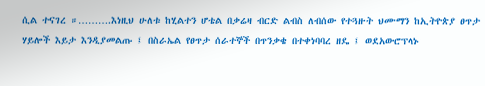ሲል ተናገረ ።……….እነዚህ ሁለቱ ከሂልተን ሆቴል በቃሬዛ ብርድ ልብስ ለብሰው የተጓዙት ህሙማን ከኢትዮጵያ ፀጥታ ሃይሎች እይታ እንዲያመልጡ ፤ በስራኤል የፀጥታ ሰራተኞች በጥንቃቄ በተቀነባባረ ዘዴ ፤ ወደአውሮፕላኑ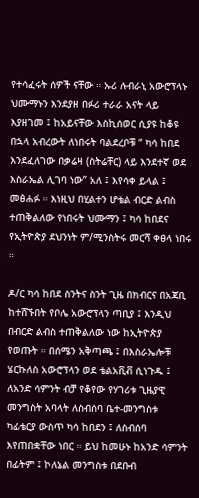የተሳፈሩት ሰዎች ናቸው ። ኡሪ ሉብራኒ አውሮፕላኑ ህሙማኑን እንደያዘ በፉሪ ተራራ አናት ላይ እያዘገመ ፤ ከአይናቸው እስኪሰወር ሲያዩ ከቆዩ በኋላ አብረውት ለነበሩት ባልደረቦቹ “ ካሳ ከበደ እንደፈለገው በቃሬዛ (ስትሬቸር) ላይ እንደተኛ ወደ እስራኤል ሊገባ ነው” አለ ፤ እየሳቀ ይላል ፤ መፅሐፉ ። እነዚህ በሂልተን ሆቴል ብርድ ልብስ ተጠቅልለው የነበሩት ህሙማን ፤ ካሳ ከበደና የኢትዮጵያ ደህንነት ም/ሚንስትሩ መርሻ ቀፀላ ነበሩ ።

ዶ/ር ካሳ ከበደ ስንትና ስንት ጊዜ በክብርና በአጃቢ ከተሸኙበት የቦሌ አውሮፕላን ጣቢያ ፤ እንዲህ በብርድ ልብስ ተጠቅልለው ነው ከኢትዮጵያ የወጡት ። በሰሜን አቅጣጫ ፤ በእስራኤሎቹ ሄርኩለስ አውሮፕላን ወደ ቴልአቪቭ ሲነጉዱ ፤ ለአንድ ሳምንት ብቻ የቆየው የሃገሪቱ ጊዜያዊ መንግስት አባላት ለስብሰባ ቤተ-መንግስቱ ካፊቴርያ ውስጥ ካሳ ከበደን ፤ ለስብሰባ እየጠበቋቸው ነበር ። ይህ ከመሁኑ ከአንድ ሳምንት በፊትም ፤ ኮለኔል መንግስቱ በደቡብ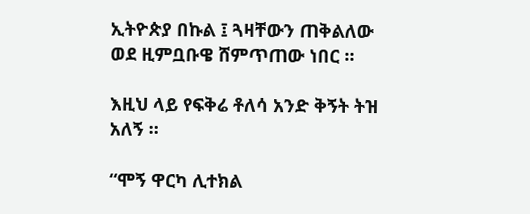ኢትዮጵያ በኩል ፤ ጓዛቸውን ጠቅልለው ወደ ዚምቧቡዌ ሸምጥጠው ነበር ።

እዚህ ላይ የፍቅሬ ቶለሳ አንድ ቅኝት ትዝ አለኝ ።

“ሞኝ ዋርካ ሊተክል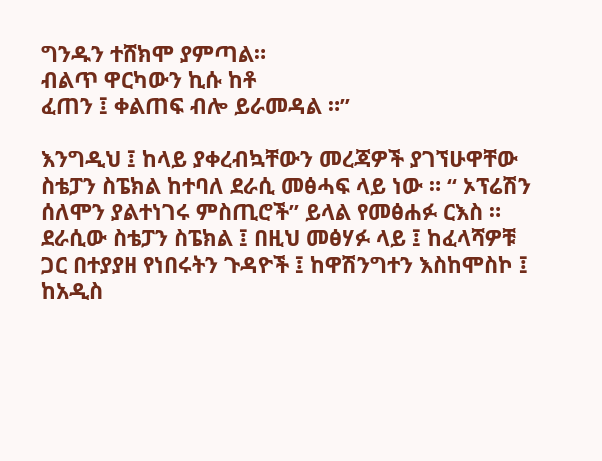ግንዱን ተሸክሞ ያምጣል።
ብልጥ ዋርካውን ኪሱ ከቶ
ፈጠን ፤ ቀልጠፍ ብሎ ይራመዳል ።”

እንግዲህ ፤ ከላይ ያቀረብኳቸውን መረጃዎች ያገኘሁዋቸው ስቴፓን ስፔክል ከተባለ ደራሲ መፅሓፍ ላይ ነው ። “ ኦፕሬሽን ሰለሞን ያልተነገሩ ምስጢሮች” ይላል የመፅሐፉ ርእስ ። ደራሲው ስቴፓን ስፔክል ፤ በዚህ መፅሃፉ ላይ ፤ ከፈላሻዎቹ ጋር በተያያዘ የነበሩትን ጉዳዮች ፤ ከዋሽንግተን እስከሞስኮ ፤ ከአዲስ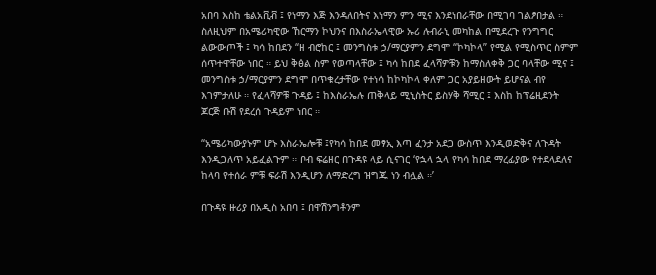አበባ እስከ ቴልአቪቭ ፤ የነማን እጅ እንዳለበትና እነማን ምን ሚና እንደነበራቸው በሚገባ ገልፆበታል ። ስለዚህም በአሜሪካዊው ኸርማን ኮህንና በእስራኤላዊው ኡሪ ሉብራኒ መካከል በሚደረጉ የንግግር ልውውጦች ፤ ካሳ ከበደን “ዘ ብሮከር ፤ መንግስቱ ኃ/ማርያምን ደግሞ “ኮካኮላ” የሚል የሚስጥር ስምም ሰጥተዋቸው ነበር ። ይህ ቅፅል ስም የወጣላቸው ፤ ካሳ ከበደ ፈላሻዎቹን ከማስለቀቅ ጋር ባላቸው ሚና ፤ መንግስቱ ኃ/ማርያምን ደግሞ በጥቁረታቸው የተነሳ ከኮካኮላ ቀለም ጋር አያይዘውት ይሆናል ብየ እገምታለሁ ። የፈላሻዎቹ ጉዳይ ፤ ከእስራኤሉ ጠቅላይ ሚኒስትር ይስሃቅ ሻሚር ፤ እስከ ከፕሬዚደንት ጆርጅ ቡሽ የደረሰ ጉዳይም ነበር ።

“አሜሪካውያኑም ሆኑ እስራኤሎቹ ፤የካሳ ከበደ መፃኢ እጣ ፈንታ አደጋ ውስጥ እንዲወድቅና ለጉዳት እንዲጋለጥ አይፈልጉም ። ቦብ ፍሬዘር በጉዳዩ ላይ ሲናገር ‘የኋላ ኋላ የካሳ ከበደ ማረፊያው የተደላደለና ከላባ የተሰራ ምቹ ፍራሽ እንዲሆን ለማድረግ ዝግጁ ነን ብሏል ።’

በጉዳዩ ዙሪያ በአዲስ አበባ ፤ በዋሽንግቶንም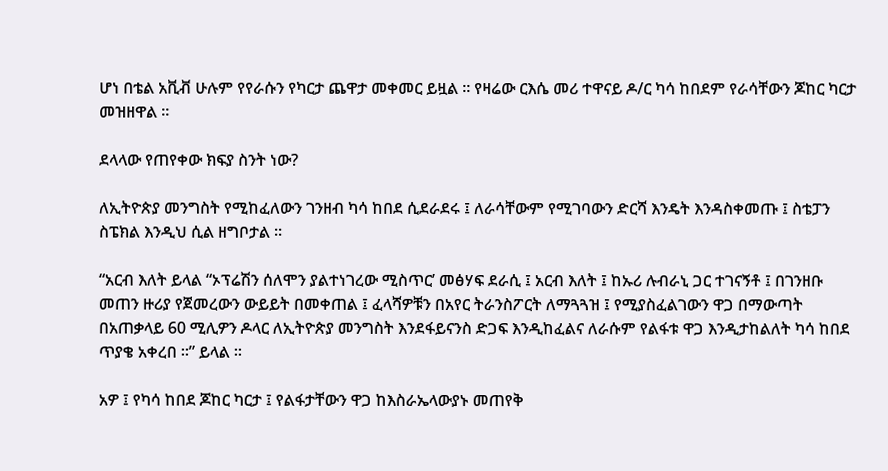ሆነ በቴል አቪቭ ሁሉም የየራሱን የካርታ ጨዋታ መቀመር ይዟል ። የዛሬው ርእሴ መሪ ተዋናይ ዶ/ር ካሳ ከበደም የራሳቸውን ጆከር ካርታ መዝዘዋል ።

ደላላው የጠየቀው ክፍያ ስንት ነው?

ለኢትዮጵያ መንግስት የሚከፈለውን ገንዘብ ካሳ ከበደ ሲደራደሩ ፤ ለራሳቸውም የሚገባውን ድርሻ እንዴት እንዳስቀመጡ ፤ ስቴፓን ስፔክል እንዲህ ሲል ዘግቦታል ።

“አርብ እለት ይላል “ኦፕሬሽን ሰለሞን ያልተነገረው ሚስጥር’ መፅሃፍ ደራሲ ፤ አርብ እለት ፤ ከኡሪ ሉብራኒ ጋር ተገናኝቶ ፤ በገንዘቡ መጠን ዙሪያ የጀመረውን ውይይት በመቀጠል ፤ ፈላሻዎቹን በአየር ትራንስፖርት ለማጓጓዝ ፤ የሚያስፈልገውን ዋጋ በማውጣት በአጠቃላይ 60 ሚሊዎን ዶላር ለኢትዮጵያ መንግስት እንደፋይናንስ ድጋፍ እንዲከፈልና ለራሱም የልፋቱ ዋጋ እንዲታከልለት ካሳ ከበደ ጥያቄ አቀረበ ።” ይላል ።

አዎ ፤ የካሳ ከበደ ጆከር ካርታ ፤ የልፋታቸውን ዋጋ ከእስራኤላውያኑ መጠየቅ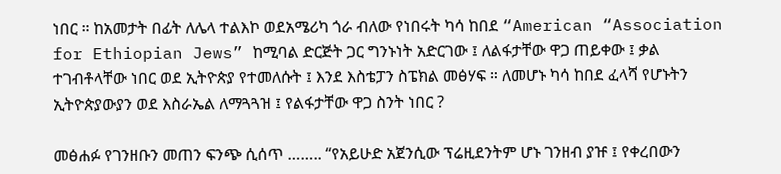ነበር ። ከአመታት በፊት ለሌላ ተልእኮ ወደአሜሪካ ጎራ ብለው የነበሩት ካሳ ከበደ “American “Association for Ethiopian Jews” ከሚባል ድርጅት ጋር ግንኑነት አድርገው ፤ ለልፋታቸው ዋጋ ጠይቀው ፤ ቃል ተገብቶላቸው ነበር ወደ ኢትዮጵያ የተመለሱት ፤ እንደ እስቴፓን ስፔክል መፅሃፍ ። ለመሆኑ ካሳ ከበደ ፈላሻ የሆኑትን ኢትዮጵያውያን ወደ እስራኤል ለማጓጓዝ ፤ የልፋታቸው ዋጋ ስንት ነበር ?

መፅሐፉ የገንዘቡን መጠን ፍንጭ ሲሰጥ …….. “የአይሁድ አጀንሲው ፕሬዚደንትም ሆኑ ገንዘብ ያዡ ፤ የቀረበውን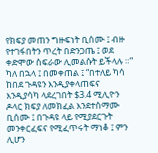የክፍያ መጠን ግዙፍነት ቢሰሙ ፤ ብዙ የተገፋበትን ጥረት በድንጋጤ ፤ ወደ ቀድሞው ስፍራው ሊመልሱት ይችላሉ ።” ካለ በኋላ ፤ በመቀጠል ፤ “በተለይ ካሳ ከበደ ጉዳዩን እንዲያቀላጠፍና እንዲያሳካ ላደረገበት $3.4 ሚሊዮን ዶላር ክፍያ ለመክፈል እንደተስማሙ ቢሰሙ ፤ በጉዳዩ ላይ የሚያደርጉት መንቀርፈፍና የሚፈጥሩት ማነቆ ፤ ምን ሊሆን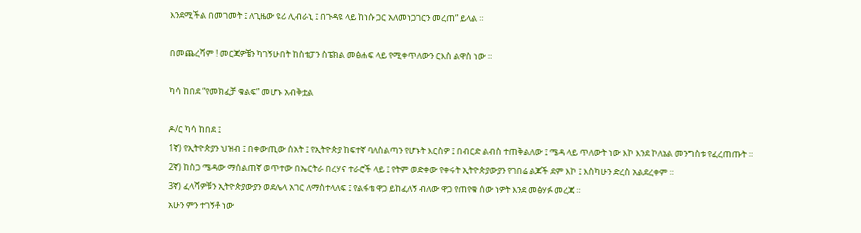እንደሚችል በመገመት ፤ ለጊዜው ዩሪ ሊብራኒ ፤ በጉዳዩ ላይ ከነሱ ጋር አለመነጋገርን መረጠ” ይላል ።

በመጨረሻም ! መርጃዎቼን ካገኝሁበት ከስቴፓን ስፔክል መፅሐፍ ላይ የሚቀጥለውን ርእስ ልዋስ ነው ።

ካሳ ከበደ “የመክፈቻ ቁልፍ” መሆኑ አብቅቷል

ዶ/ር ካሳ ከበደ ፤
1ኛ) የኢትዮጵያን ህዝብ ፤ በቀውጢው ሰአት ፤ የኢትዮጵያ ከፍተኛ ባለስልጣን የሆኑት እርስዎ ፤ በብርድ ልብስ ተጠቅልለው ፤ ሜዳ ላይ ጥለውት ነው እኮ እንደ ኮለኔል መንግስቱ የፈረጠጡት ።
2ኛ) ከስጋ ሜዳው ማሰልጠኛ ወጥተው በኤርትራ በረሃና ተራሮች ላይ ፤ የትም ወድቀው የቀሩት ኢትዮጵያውያን የገበሬ ልጆች ደም እኮ ፤ እስካሁን ድረስ አልደረቀም ።
3ኛ) ፈላሻዎቹን ኢትዮጵያውያን ወደሌላ አገር ለማስተላለፍ ፤ የልፋቴ ዋጋ ይከፈለኝ ብለው ዋጋ የጠየቁ ሰው ነዎት እንደ መፅሃፉ መረጃ ።
አሁን ምን ተገኝቶ ነው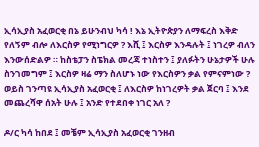ኢሳኢያስ አፈወርቂ በኔ ይሁንብህ ካሳ ! እኔ ኢትዮጵያን ለማፍረስ እቅድ የለኝም ብሎ ለእርስዎ የሚነግርዎ ? እሺ ፤ እርስዎ እንዳሉት ፤ ነገረዎ ብለን እንውሰድልዎ ። ከስቴፓን ስፔክል መረጃ ተነስተን ፤ ያለፉትን ሁኔታዎች ሁሉ ስንገመግም ፤ እርስዎ ዛሬ ማን ስለሆኑ ነው የእርስዎን ቃል የምናምነው ? ወይስ ገንጣዩ ኢሳኢያስ አፈወርቂ ፤ ለእርስዎ ከነገረዎት ቃል ጀርባ ፤ እንደ መጨረሻዋ ሰአት ሁሉ ፤ አንድ የተደበቀ ነገር አለ ?

ዶ/ር ካሳ ከበደ ፤ መቼም ኢሳኢያስ አፈወርቂ ገንዘብ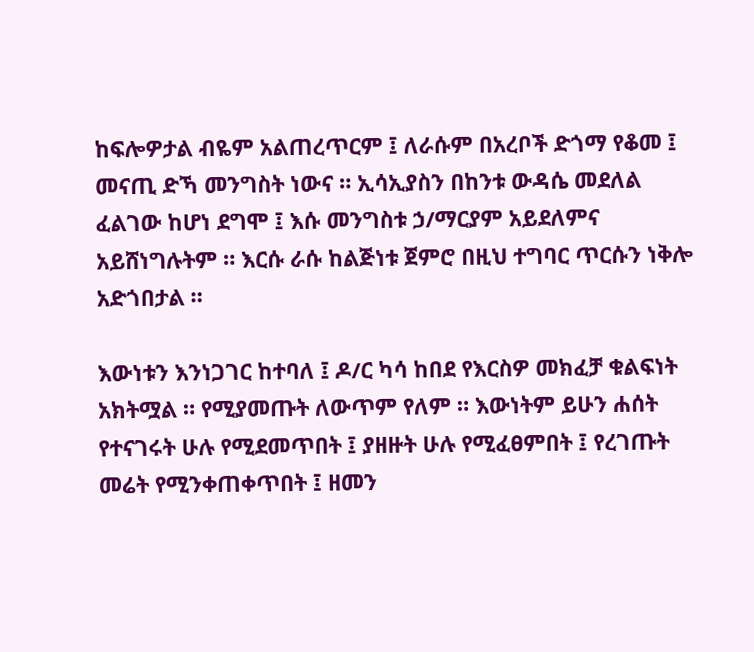ከፍሎዎታል ብዬም አልጠረጥርም ፤ ለራሱም በአረቦች ድጎማ የቆመ ፤ መናጢ ድኻ መንግስት ነውና ። ኢሳኢያስን በከንቱ ውዳሴ መደለል ፈልገው ከሆነ ደግሞ ፤ እሱ መንግስቱ ኃ/ማርያም አይደለምና አይሸነግሉትም ። እርሱ ራሱ ከልጅነቱ ጀምሮ በዚህ ተግባር ጥርሱን ነቅሎ አድጎበታል ።

እውነቱን እንነጋገር ከተባለ ፤ ዶ/ር ካሳ ከበደ የእርስዎ መክፈቻ ቁልፍነት አክትሟል ። የሚያመጡት ለውጥም የለም ። እውነትም ይሁን ሐሰት የተናገሩት ሁሉ የሚደመጥበት ፤ ያዘዙት ሁሉ የሚፈፀምበት ፤ የረገጡት መሬት የሚንቀጠቀጥበት ፤ ዘመን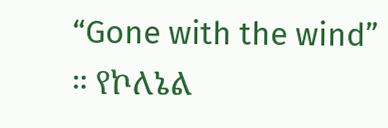“Gone with the wind” ። የኮለኔል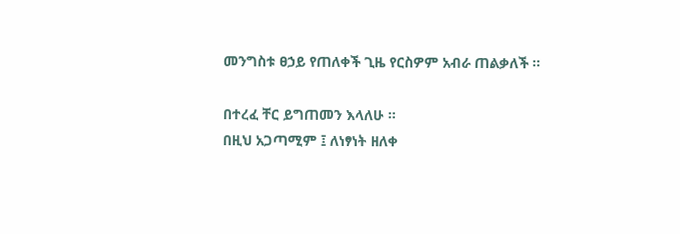መንግስቱ ፀኃይ የጠለቀች ጊዜ የርስዎም አብራ ጠልቃለች ።

በተረፈ ቸር ይግጠመን እላለሁ ።
በዚህ አጋጣሚም ፤ ለነፃነት ዘለቀ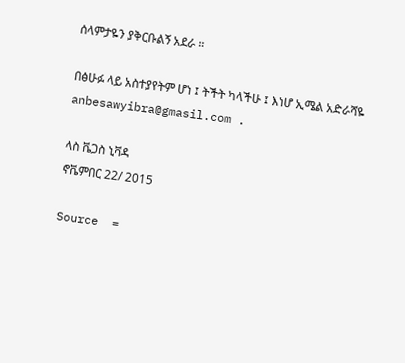ሰላምታዬን ያቅርቡልኝ አደራ ።

በፅሁፉ ላይ አስተያየትም ሆነ ፤ ትችት ካላችሁ ፤ እነሆ ኢሜል አድራሻዬ anbesawyibra@gmasil.com .

ላስ ቬጋስ ኒቫዳ
ኖቬምበር 22/ 2015

Source  =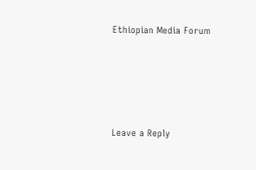Ethiopian Media Forum





Leave a Reply